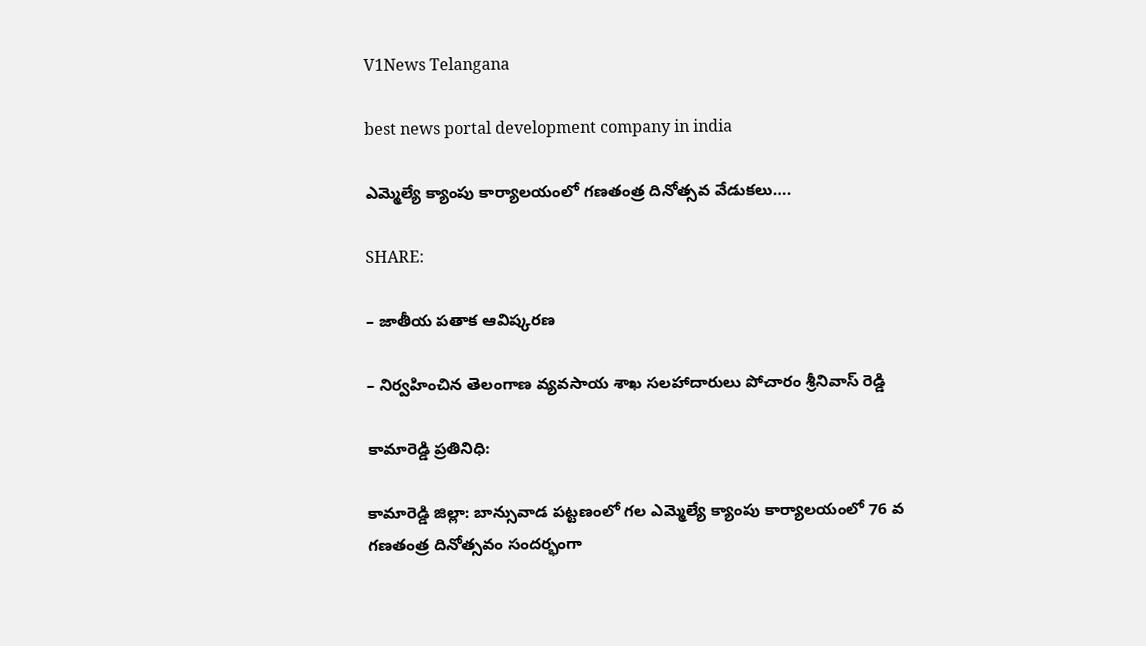V1News Telangana

best news portal development company in india

ఎమ్మెల్యే క్యాంపు కార్యాలయంలో గణతంత్ర దినోత్సవ వేడుకలు….

SHARE:

– జాతీయ పతాక ఆవిష్కరణ

– నిర్వహించిన తెలంగాణ వ్యవసాయ శాఖ సలహాదారులు పోచారం శ్రీనివాస్ రెడ్డి

కామారెడ్డి ప్రతినిధి:

కామారెడ్డి జిల్లా: బాన్సువాడ పట్టణంలో గల ఎమ్మెల్యే క్యాంపు కార్యాలయంలో 76 వ గణతంత్ర దినోత్సవం సందర్భంగా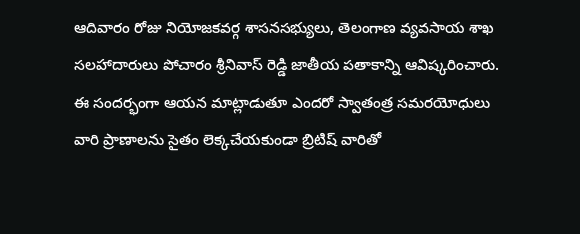ఆదివారం రోజు నియోజకవర్గ శాసనసభ్యులు, తెలంగాణ వ్యవసాయ శాఖ సలహాదారులు పోచారం శ్రీనివాస్ రెడ్డి జాతీయ పతాకాన్ని ఆవిష్కరించారు. ఈ సందర్భంగా ఆయన మాట్లాడుతూ ఎందరో స్వాతంత్ర సమరయోధులు వారి ప్రాణాలను సైతం లెక్కచేయకుండా బ్రిటిష్ వారితో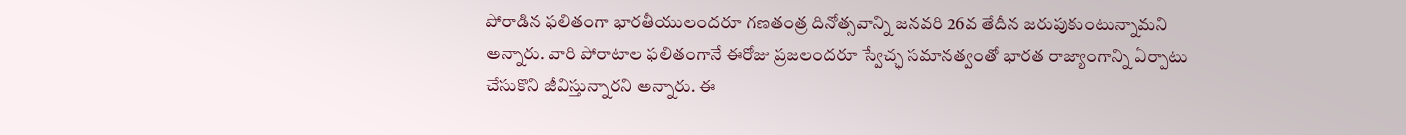పోరాడిన ఫలితంగా భారతీయులందరూ గణతంత్ర దినోత్సవాన్ని జనవరి 26వ తేదీన జరుపుకుంటున్నామని అన్నారు. వారి పోరాటాల ఫలితంగానే ఈరోజు ప్రజలందరూ స్వేచ్ఛ సమానత్వంతో భారత రాజ్యాంగాన్ని ఏర్పాటు చేసుకొని జీవిస్తున్నారని అన్నారు. ఈ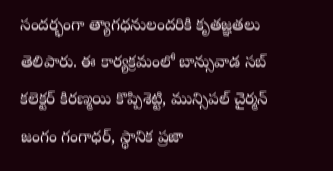సందర్భంగా త్యాగధనులందరికి కృతజ్ఞతలు తెలిపారు. ఈ కార్యక్రమంలో బాన్సువాడ సబ్ కలెక్టర్ కిరణ్మయి కొప్పిశెట్టి, మున్సిపల్ చైర్మన్ జంగం గంగాధర్, స్థానిక ప్రజా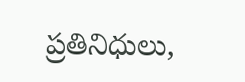ప్రతినిధులు,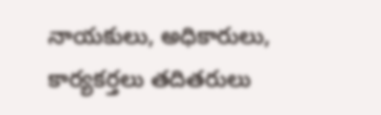నాయకులు, అధికారులు, కార్యకర్తలు తదితరులు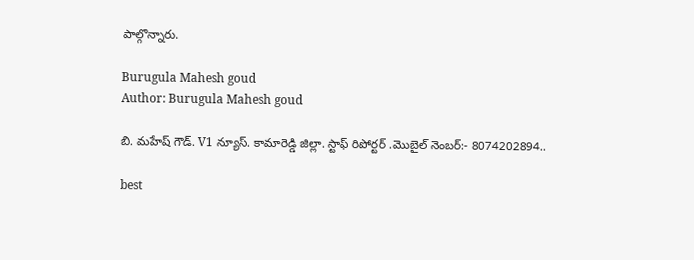పాల్గొన్నారు.

Burugula Mahesh goud
Author: Burugula Mahesh goud

బి. మహేష్ గౌడ్. V1 న్యూస్. కామారెడ్డి జిల్లా. స్టాఫ్ రిపోర్టర్ .మొబైల్ నెంబర్:- 8074202894..

best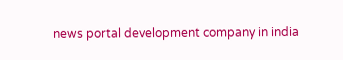news portal development company in india